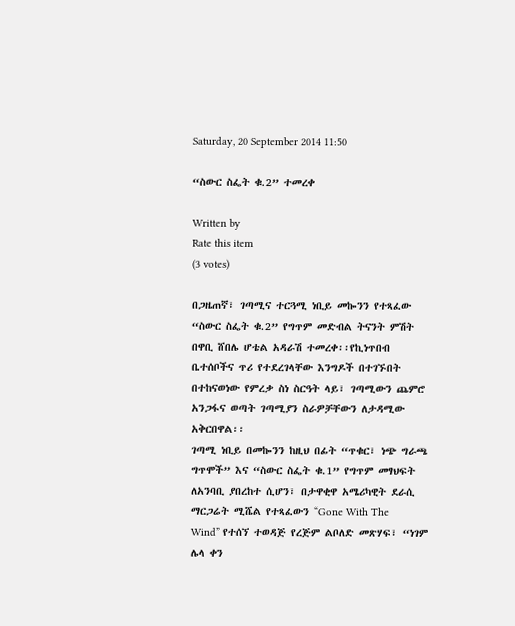Saturday, 20 September 2014 11:50

“ስውር ስፌት ቁ.2” ተመረቀ

Written by
Rate this item
(3 votes)

በጋዜጠኛ፣ ገጣሚና ተርጓሚ ነቢይ መኰንን የተጻፈው “ስውር ስፌት ቁ.2” የግጥም መድብል ትናንት ምሽት
በዋቢ ሸበሌ ሆቴል አዳራሽ ተመረቀ፡፡የኪነጥበብ ቤተሰቦችና ጥሪ የተደረገላቸው እንግዶች በተገኙበት
በተከናወነው የምረቃ ስነ ስርዓት ላይ፣ ገጣሚውን ጨምሮ አንጋፋና ወጣት ገጣሚያን ስራዎቻቸውን ለታዳሚው
አቅርበዋል፡፡
ገጣሚ ነቢይ በመኰንን ከዚህ በፊት “ጥቁር፣ ነጭ ግራጫ ግጥሞች” እና “ስውር ስፌት ቁ.1” የግጥም መፃህፍት
ለአንባቢ ያበረከተ ሲሆን፣ በታዋቂዋ አሜሪካዊት ደራሲ ማርጋሬት ሚሼል የተጻፈውን “Gone With The
Wind” የተሰኘ ተወዳጅ የረጅም ልቦለድ መጽሃፍ፣ “ነገም ሌላ ቀን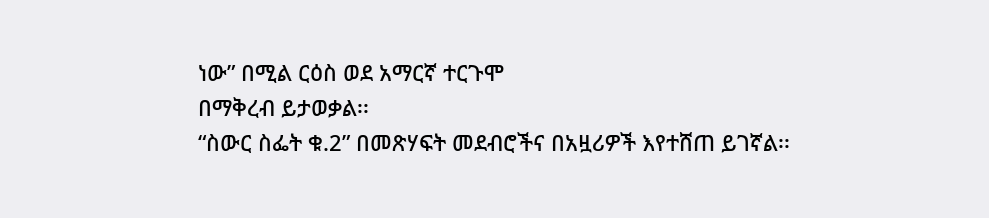ነው” በሚል ርዕስ ወደ አማርኛ ተርጉሞ
በማቅረብ ይታወቃል፡፡
“ስውር ስፌት ቁ.2” በመጽሃፍት መደብሮችና በአዟሪዎች እየተሸጠ ይገኛል፡፡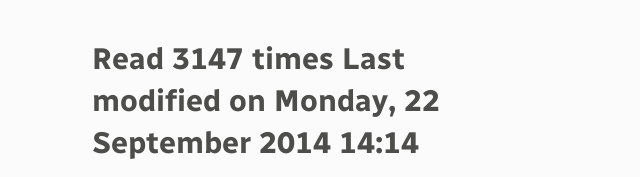Read 3147 times Last modified on Monday, 22 September 2014 14:14